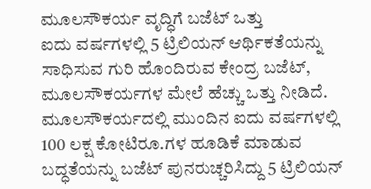ಮೂಲಸೌಕರ್ಯ ವೃದ್ಧಿಗೆ ಬಜೆಟ್ ಒತ್ತು
ಐದು ವರ್ಷಗಳಲ್ಲಿ 5 ಟ್ರಿಲಿಯನ್ ಆರ್ಥಿಕತೆಯನ್ನು ಸಾಧಿಸುವ ಗುರಿ ಹೊಂದಿರುವ ಕೇಂದ್ರ ಬಜೆಟ್, ಮೂಲಸೌಕರ್ಯಗಳ ಮೇಲೆ ಹೆಚ್ಚು ಒತ್ತು ನೀಡಿದೆ. ಮೂಲಸೌಕರ್ಯದಲ್ಲಿ ಮುಂದಿನ ಐದು ವರ್ಷಗಳಲ್ಲಿ 100 ಲಕ್ಷ ಕೋಟಿರೂ.ಗಳ ಹೂಡಿಕೆ ಮಾಡುವ ಬದ್ಧತೆಯನ್ನು ಬಜೆಟ್ ಪುನರುಚ್ಚರಿಸಿದ್ದು 5 ಟ್ರಿಲಿಯನ್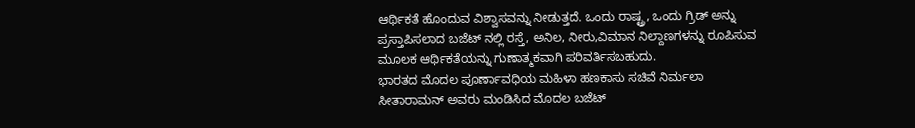ಆರ್ಥಿಕತೆ ಹೊಂದುವ ವಿಶ್ವಾಸವನ್ನು ನೀಡುತ್ತದೆ. ಒಂದು ರಾಷ್ಟ್ರ, ಒಂದು ಗ್ರಿಡ್ ಅನ್ನು ಪ್ರಸ್ತಾಪಿಸಲಾದ ಬಜೆಟ್ ನಲ್ಲಿ ರಸ್ತೆ, ಅನಿಲ, ನೀರು,ವಿಮಾನ ನಿಲ್ದಾಣಗಳನ್ನು ರೂಪಿಸುವ ಮೂಲಕ ಆರ್ಥಿಕತೆಯನ್ನು ಗುಣಾತ್ಮಕವಾಗಿ ಪರಿವರ್ತಿಸಬಹುದು.
ಭಾರತದ ಮೊದಲ ಪೂರ್ಣಾವಧಿಯ ಮಹಿಳಾ ಹಣಕಾಸು ಸಚಿವೆ ನಿರ್ಮಲಾ ಸೀತಾರಾಮನ್ ಅವರು ಮಂಡಿಸಿದ ಮೊದಲ ಬಜೆಟ್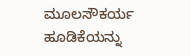ಮೂಲಸೌಕರ್ಯ ಹೂಡಿಕೆಯನ್ನು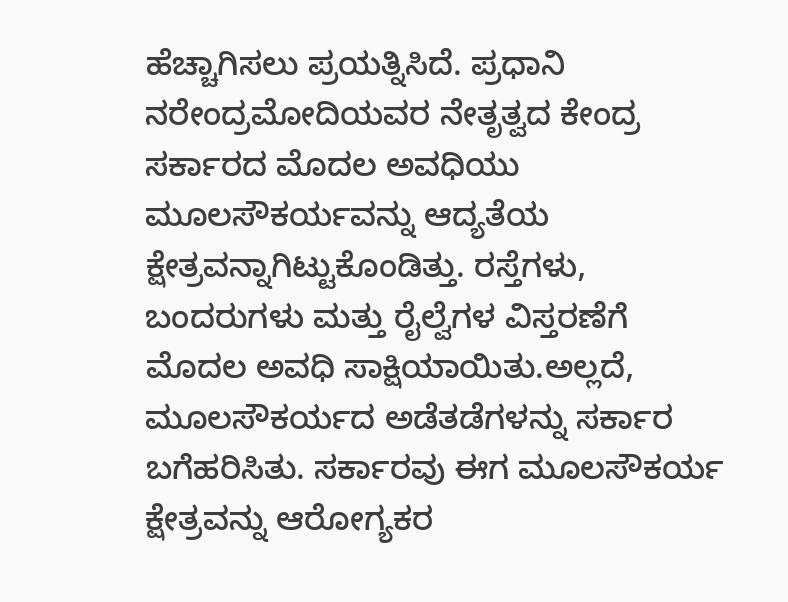ಹೆಚ್ಚಾಗಿಸಲು ಪ್ರಯತ್ನಿಸಿದೆ. ಪ್ರಧಾನಿ ನರೇಂದ್ರಮೋದಿಯವರ ನೇತೃತ್ವದ ಕೇಂದ್ರ ಸರ್ಕಾರದ ಮೊದಲ ಅವಧಿಯು ಮೂಲಸೌಕರ್ಯವನ್ನು ಆದ್ಯತೆಯ ಕ್ಷೇತ್ರವನ್ನಾಗಿಟ್ಟುಕೊಂಡಿತ್ತು. ರಸ್ತೆಗಳು, ಬಂದರುಗಳು ಮತ್ತು ರೈಲ್ವೆಗಳ ವಿಸ್ತರಣೆಗೆ ಮೊದಲ ಅವಧಿ ಸಾಕ್ಷಿಯಾಯಿತು.ಅಲ್ಲದೆ, ಮೂಲಸೌಕರ್ಯದ ಅಡೆತಡೆಗಳನ್ನು ಸರ್ಕಾರ ಬಗೆಹರಿಸಿತು. ಸರ್ಕಾರವು ಈಗ ಮೂಲಸೌಕರ್ಯ ಕ್ಷೇತ್ರವನ್ನು ಆರೋಗ್ಯಕರ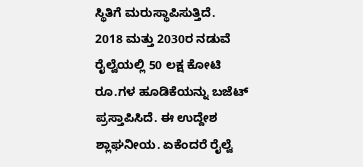ಸ್ಥಿತಿಗೆ ಮರುಸ್ಥಾಪಿಸುತ್ತಿದೆ.
2018 ಮತ್ತು 2030ರ ನಡುವೆ ರೈಲ್ವೆಯಲ್ಲಿ 50 ಲಕ್ಷ ಕೋಟಿ ರೂ.ಗಳ ಹೂಡಿಕೆಯನ್ನು ಬಜೆಟ್ ಪ್ರಸ್ತಾಪಿಸಿದೆ. ಈ ಉದ್ದೇಶ ಶ್ಲಾಘನೀಯ. ಏಕೆಂದರೆ ರೈಲ್ವೆ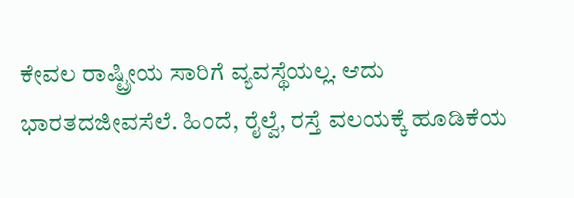ಕೇವಲ ರಾಷ್ಟ್ರೀಯ ಸಾರಿಗೆ ವ್ಯವಸ್ಥೆಯಲ್ಲ. ಆದು ಭಾರತದಜೀವಸೆಲೆ. ಹಿಂದೆ, ರೈಲ್ವೆ, ರಸ್ತೆ ವಲಯಕ್ಕೆ ಹೂಡಿಕೆಯ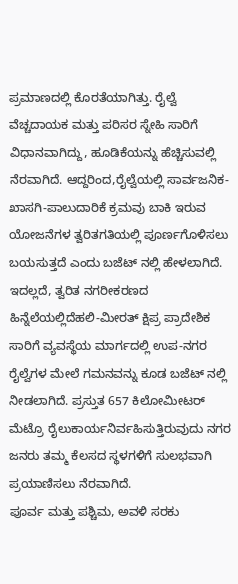ಪ್ರಮಾಣದಲ್ಲಿ ಕೊರತೆಯಾಗಿತ್ತು. ರೈಲ್ವೆ ವೆಚ್ಚದಾಯಕ ಮತ್ತು ಪರಿಸರ ಸ್ನೇಹಿ ಸಾರಿಗೆ ವಿಧಾನವಾಗಿದ್ದು, ಹೂಡಿಕೆಯನ್ನು ಹೆಚ್ಚಿಸುವಲ್ಲಿ ನೆರವಾಗಿದೆ. ಆದ್ದರಿಂದ,ರೈಲ್ವೆಯಲ್ಲಿ ಸಾರ್ವಜನಿಕ-ಖಾಸಗಿ-ಪಾಲುದಾರಿಕೆ ಕ್ರಮವು ಬಾಕಿ ಇರುವ ಯೋಜನೆಗಳ ತ್ವರಿತಗತಿಯಲ್ಲಿ ಪೂರ್ಣಗೊಳಿಸಲು ಬಯಸುತ್ತದೆ ಎಂದು ಬಜೆಟ್ ನಲ್ಲಿ ಹೇಳಲಾಗಿದೆ. ಇದಲ್ಲದೆ, ತ್ವರಿತ ನಗರೀಕರಣದ ಹಿನ್ನೆಲೆಯಲ್ಲಿದೆಹಲಿ-ಮೀರತ್ ಕ್ಷಿಪ್ರ ಪ್ರಾದೇಶಿಕ ಸಾರಿಗೆ ವ್ಯವಸ್ಥೆಯ ಮಾರ್ಗದಲ್ಲಿ ಉಪ-ನಗರ ರೈಲ್ವೆಗಳ ಮೇಲೆ ಗಮನವನ್ನು ಕೂಡ ಬಜೆಟ್ ನಲ್ಲಿ ನೀಡಲಾಗಿದೆ. ಪ್ರಸ್ತುತ 657 ಕಿಲೋಮೀಟರ್ ಮೆಟ್ರೊ ರೈಲುಕಾರ್ಯನಿರ್ವಹಿಸುತ್ತಿರುವುದು ನಗರ ಜನರು ತಮ್ಮ ಕೆಲಸದ ಸ್ಥಳಗಳಿಗೆ ಸುಲಭವಾಗಿ ಪ್ರಯಾಣಿಸಲು ನೆರವಾಗಿದೆ.
ಪೂರ್ವ ಮತ್ತು ಪಶ್ಚಿಮ, ಅವಳಿ ಸರಕು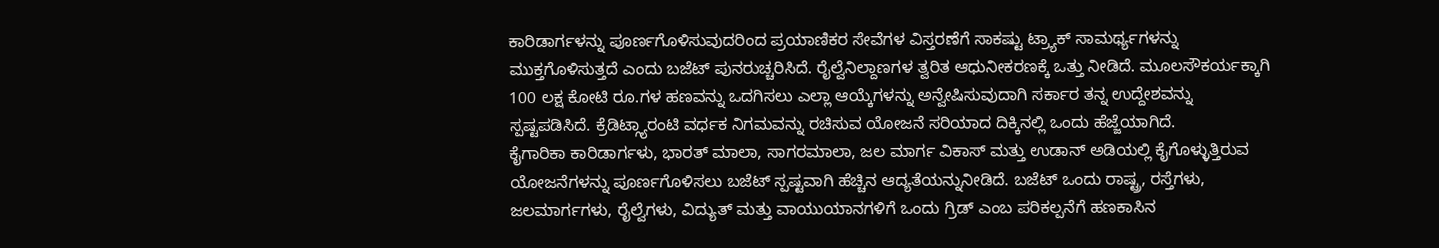ಕಾರಿಡಾರ್ಗಳನ್ನು ಪೂರ್ಣಗೊಳಿಸುವುದರಿಂದ ಪ್ರಯಾಣಿಕರ ಸೇವೆಗಳ ವಿಸ್ತರಣೆಗೆ ಸಾಕಷ್ಟು ಟ್ರ್ಯಾಕ್ ಸಾಮರ್ಥ್ಯಗಳನ್ನು ಮುಕ್ತಗೊಳಿಸುತ್ತದೆ ಎಂದು ಬಜೆಟ್ ಪುನರುಚ್ಚರಿಸಿದೆ. ರೈಲ್ವೆನಿಲ್ದಾಣಗಳ ತ್ವರಿತ ಆಧುನೀಕರಣಕ್ಕೆ ಒತ್ತು ನೀಡಿದೆ. ಮೂಲಸೌಕರ್ಯಕ್ಕಾಗಿ 100 ಲಕ್ಷ ಕೋಟಿ ರೂ.ಗಳ ಹಣವನ್ನು ಒದಗಿಸಲು ಎಲ್ಲಾ ಆಯ್ಕೆಗಳನ್ನು ಅನ್ವೇಷಿಸುವುದಾಗಿ ಸರ್ಕಾರ ತನ್ನ ಉದ್ದೇಶವನ್ನು ಸ್ಪಷ್ಟಪಡಿಸಿದೆ. ಕ್ರೆಡಿಟ್ಗ್ಯಾರಂಟಿ ವರ್ಧಕ ನಿಗಮವನ್ನು ರಚಿಸುವ ಯೋಜನೆ ಸರಿಯಾದ ದಿಕ್ಕಿನಲ್ಲಿ ಒಂದು ಹೆಜ್ಜೆಯಾಗಿದೆ.
ಕೈಗಾರಿಕಾ ಕಾರಿಡಾರ್ಗಳು, ಭಾರತ್ ಮಾಲಾ, ಸಾಗರಮಾಲಾ, ಜಲ ಮಾರ್ಗ ವಿಕಾಸ್ ಮತ್ತು ಉಡಾನ್ ಅಡಿಯಲ್ಲಿ ಕೈಗೊಳ್ಳುತ್ತಿರುವ ಯೋಜನೆಗಳನ್ನು ಪೂರ್ಣಗೊಳಿಸಲು ಬಜೆಟ್ ಸ್ಪಷ್ಟವಾಗಿ ಹೆಚ್ಚಿನ ಆದ್ಯತೆಯನ್ನುನೀಡಿದೆ. ಬಜೆಟ್ ಒಂದು ರಾಷ್ಟ್ರ, ರಸ್ತೆಗಳು, ಜಲಮಾರ್ಗಗಳು, ರೈಲ್ವೆಗಳು, ವಿದ್ಯುತ್ ಮತ್ತು ವಾಯುಯಾನಗಳಿಗೆ ಒಂದು ಗ್ರಿಡ್ ಎಂಬ ಪರಿಕಲ್ಪನೆಗೆ ಹಣಕಾಸಿನ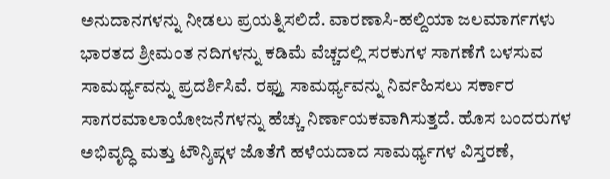ಅನುದಾನಗಳನ್ನು ನೀಡಲು ಪ್ರಯತ್ನಿಸಲಿದೆ. ವಾರಣಾಸಿ-ಹಲ್ದಿಯಾ ಜಲಮಾರ್ಗಗಳು ಭಾರತದ ಶ್ರೀಮಂತ ನದಿಗಳನ್ನು ಕಡಿಮೆ ವೆಚ್ಚದಲ್ಲಿ ಸರಕುಗಳ ಸಾಗಣೆಗೆ ಬಳಸುವ ಸಾಮರ್ಥ್ಯವನ್ನು ಪ್ರದರ್ಶಿಸಿವೆ. ರಫ್ತು ಸಾಮರ್ಥ್ಯವನ್ನು ನಿರ್ವಹಿಸಲು ಸರ್ಕಾರ ಸಾಗರಮಾಲಾಯೋಜನೆಗಳನ್ನು ಹೆಚ್ಚು ನಿರ್ಣಾಯಕವಾಗಿಸುತ್ತದೆ. ಹೊಸ ಬಂದರುಗಳ ಅಭಿವೃದ್ಧಿ ಮತ್ತು ಟೌನ್ಶಿಪ್ಗಳ ಜೊತೆಗೆ ಹಳೆಯದಾದ ಸಾಮರ್ಥ್ಯಗಳ ವಿಸ್ತರಣೆ,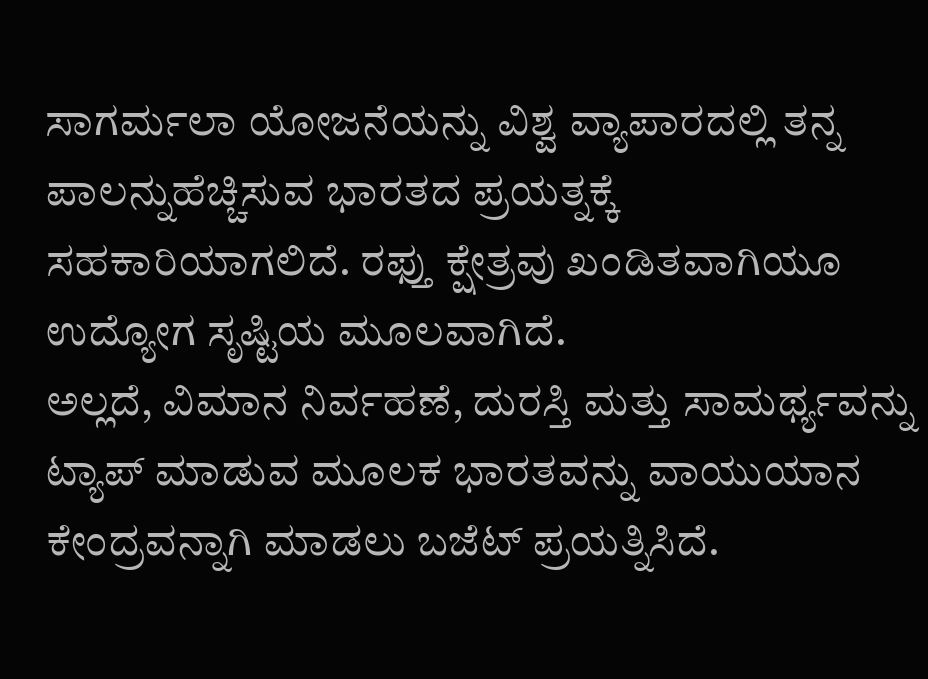ಸಾಗರ್ಮಲಾ ಯೋಜನೆಯನ್ನು ವಿಶ್ವ ವ್ಯಾಪಾರದಲ್ಲಿ ತನ್ನ ಪಾಲನ್ನುಹೆಚ್ಚಿಸುವ ಭಾರತದ ಪ್ರಯತ್ನಕ್ಕೆ ಸಹಕಾರಿಯಾಗಲಿದೆ. ರಫ್ತು ಕ್ಷೇತ್ರವು ಖಂಡಿತವಾಗಿಯೂ ಉದ್ಯೋಗ ಸೃಷ್ಟಿಯ ಮೂಲವಾಗಿದೆ.
ಅಲ್ಲದೆ, ವಿಮಾನ ನಿರ್ವಹಣೆ, ದುರಸ್ತಿ ಮತ್ತು ಸಾಮರ್ಥ್ಯವನ್ನು ಟ್ಯಾಪ್ ಮಾಡುವ ಮೂಲಕ ಭಾರತವನ್ನು ವಾಯುಯಾನ ಕೇಂದ್ರವನ್ನಾಗಿ ಮಾಡಲು ಬಜೆಟ್ ಪ್ರಯತ್ನಿಸಿದೆ.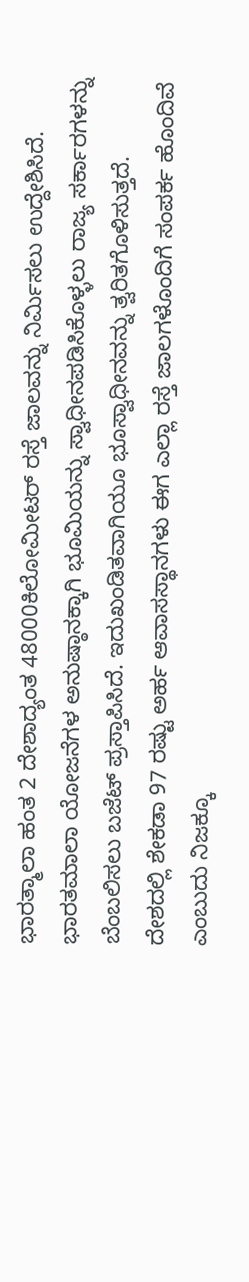ಭಾರತ್ಮಾಲಾ ಹಂತ 2 ದೇಶಾದ್ಯಂತ 48000ಕಿಲೋಮೀಟರ್ ರಸ್ತೆ ಜಾಲವನ್ನು ನಿರ್ಮಿಸಲು ಉದ್ದೇಶಿಸಿದೆ. ಭಾರತಮಾಲಾ ಯೋಜನೆಗಳ ಅನುಷ್ಠಾನಕ್ಕಾಗಿ ಭೂಮಿಯನ್ನು ಸ್ವಾಧೀನಪಡಿಸಿಕೊಳ್ಳಲು ರಾಜ್ಯ ಸರ್ಕಾರಗಳನ್ನು ಬೆಂಬಲಿಸಲು ಬಜೆಟ್ ಪ್ರಸ್ತಾಪಿಸಿದೆ. ಇದುಖಂಡಿತವಾಗಿಯೂ ಭೂಸ್ವಾಧೀನವನ್ನು ತ್ವರಿತಗೊಳಿಸುತ್ತದೆ. ದೇಶದಲ್ಲಿ ಶೇಕಡಾ 97 ರಷ್ಟು ಅರ್ಹ ಆವಾಸಸ್ಥಾನಗಳು ಈಗ ಎಲ್ಲಾ ರಸ್ತೆ ಜಾಲಗಳೊಂದಿಗೆ ಸಂಪರ್ಕ ಹೊಂದಿವೆ ಎಂಬುದು ನಿಜಕ್ಕೂ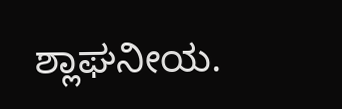ಶ್ಲಾಘನೀಯ.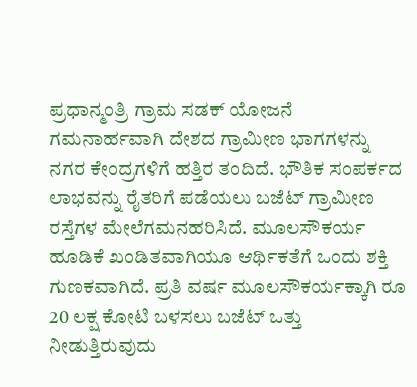ಪ್ರಧಾನ್ಮಂತ್ರಿ ಗ್ರಾಮ ಸಡಕ್ ಯೋಜನೆ ಗಮನಾರ್ಹವಾಗಿ ದೇಶದ ಗ್ರಾಮೀಣ ಭಾಗಗಳನ್ನು ನಗರ ಕೇಂದ್ರಗಳಿಗೆ ಹತ್ತಿರ ತಂದಿದೆ. ಭೌತಿಕ ಸಂಪರ್ಕದ ಲಾಭವನ್ನು ರೈತರಿಗೆ ಪಡೆಯಲು ಬಜೆಟ್ ಗ್ರಾಮೀಣ ರಸ್ತೆಗಳ ಮೇಲೆಗಮನಹರಿಸಿದೆ. ಮೂಲಸೌಕರ್ಯ ಹೂಡಿಕೆ ಖಂಡಿತವಾಗಿಯೂ ಆರ್ಥಿಕತೆಗೆ ಒಂದು ಶಕ್ತಿ ಗುಣಕವಾಗಿದೆ. ಪ್ರತಿ ವರ್ಷ ಮೂಲಸೌಕರ್ಯಕ್ಕಾಗಿ ರೂ 20 ಲಕ್ಷ ಕೋಟಿ ಬಳಸಲು ಬಜೆಟ್ ಒತ್ತು ನೀಡುತ್ತಿರುವುದು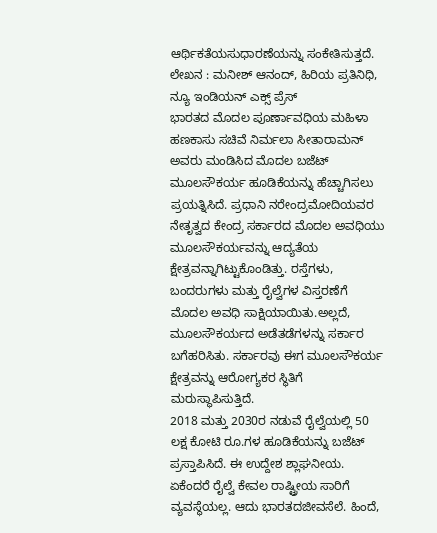ಆರ್ಥಿಕತೆಯಸುಧಾರಣೆಯನ್ನು ಸಂಕೇತಿಸುತ್ತದೆ.
ಲೇಖನ : ಮನೀಶ್ ಆನಂದ್, ಹಿರಿಯ ಪ್ರತಿನಿಧಿ, ನ್ಯೂ ಇಂಡಿಯನ್ ಎಕ್ಸ್ ಪ್ರೆಸ್
ಭಾರತದ ಮೊದಲ ಪೂರ್ಣಾವಧಿಯ ಮಹಿಳಾ ಹಣಕಾಸು ಸಚಿವೆ ನಿರ್ಮಲಾ ಸೀತಾರಾಮನ್ ಅವರು ಮಂಡಿಸಿದ ಮೊದಲ ಬಜೆಟ್ ಮೂಲಸೌಕರ್ಯ ಹೂಡಿಕೆಯನ್ನು ಹೆಚ್ಚಾಗಿಸಲು ಪ್ರಯತ್ನಿಸಿದೆ. ಪ್ರಧಾನಿ ನರೇಂದ್ರಮೋದಿಯವರ ನೇತೃತ್ವದ ಕೇಂದ್ರ ಸರ್ಕಾರದ ಮೊದಲ ಅವಧಿಯು ಮೂಲಸೌಕರ್ಯವನ್ನು ಆದ್ಯತೆಯ ಕ್ಷೇತ್ರವನ್ನಾಗಿಟ್ಟುಕೊಂಡಿತ್ತು. ರಸ್ತೆಗಳು, ಬಂದರುಗಳು ಮತ್ತು ರೈಲ್ವೆಗಳ ವಿಸ್ತರಣೆಗೆ ಮೊದಲ ಅವಧಿ ಸಾಕ್ಷಿಯಾಯಿತು.ಅಲ್ಲದೆ, ಮೂಲಸೌಕರ್ಯದ ಅಡೆತಡೆಗಳನ್ನು ಸರ್ಕಾರ ಬಗೆಹರಿಸಿತು. ಸರ್ಕಾರವು ಈಗ ಮೂಲಸೌಕರ್ಯ ಕ್ಷೇತ್ರವನ್ನು ಆರೋಗ್ಯಕರ ಸ್ಥಿತಿಗೆ ಮರುಸ್ಥಾಪಿಸುತ್ತಿದೆ.
2018 ಮತ್ತು 2030ರ ನಡುವೆ ರೈಲ್ವೆಯಲ್ಲಿ 50 ಲಕ್ಷ ಕೋಟಿ ರೂ.ಗಳ ಹೂಡಿಕೆಯನ್ನು ಬಜೆಟ್ ಪ್ರಸ್ತಾಪಿಸಿದೆ. ಈ ಉದ್ದೇಶ ಶ್ಲಾಘನೀಯ. ಏಕೆಂದರೆ ರೈಲ್ವೆ ಕೇವಲ ರಾಷ್ಟ್ರೀಯ ಸಾರಿಗೆ ವ್ಯವಸ್ಥೆಯಲ್ಲ. ಆದು ಭಾರತದಜೀವಸೆಲೆ. ಹಿಂದೆ,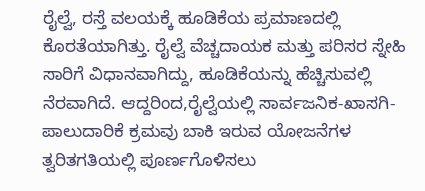ರೈಲ್ವೆ, ರಸ್ತೆ ವಲಯಕ್ಕೆ ಹೂಡಿಕೆಯ ಪ್ರಮಾಣದಲ್ಲಿ ಕೊರತೆಯಾಗಿತ್ತು. ರೈಲ್ವೆ ವೆಚ್ಚದಾಯಕ ಮತ್ತು ಪರಿಸರ ಸ್ನೇಹಿ ಸಾರಿಗೆ ವಿಧಾನವಾಗಿದ್ದು, ಹೂಡಿಕೆಯನ್ನು ಹೆಚ್ಚಿಸುವಲ್ಲಿ ನೆರವಾಗಿದೆ. ಆದ್ದರಿಂದ,ರೈಲ್ವೆಯಲ್ಲಿ ಸಾರ್ವಜನಿಕ-ಖಾಸಗಿ-ಪಾಲುದಾರಿಕೆ ಕ್ರಮವು ಬಾಕಿ ಇರುವ ಯೋಜನೆಗಳ ತ್ವರಿತಗತಿಯಲ್ಲಿ ಪೂರ್ಣಗೊಳಿಸಲು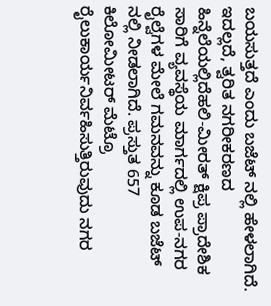ಬಯಸುತ್ತದೆ ಎಂದು ಬಜೆಟ್ ನಲ್ಲಿ ಹೇಳಲಾಗಿದೆ. ಇದಲ್ಲದೆ, ತ್ವರಿತ ನಗರೀಕರಣದ ಹಿನ್ನೆಲೆಯಲ್ಲಿದೆಹಲಿ-ಮೀರತ್ ಕ್ಷಿಪ್ರ ಪ್ರಾದೇಶಿಕ ಸಾರಿಗೆ ವ್ಯವಸ್ಥೆಯ ಮಾರ್ಗದಲ್ಲಿ ಉಪ-ನಗರ ರೈಲ್ವೆಗಳ ಮೇಲೆ ಗಮನವನ್ನು ಕೂಡ ಬಜೆಟ್ ನಲ್ಲಿ ನೀಡಲಾಗಿದೆ. ಪ್ರಸ್ತುತ 657 ಕಿಲೋಮೀಟರ್ ಮೆಟ್ರೊ ರೈಲುಕಾರ್ಯನಿರ್ವಹಿಸುತ್ತಿರುವುದು ನಗರ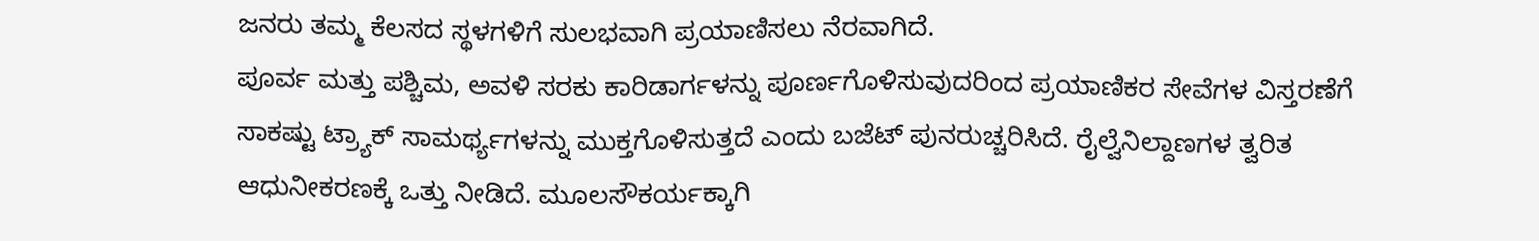ಜನರು ತಮ್ಮ ಕೆಲಸದ ಸ್ಥಳಗಳಿಗೆ ಸುಲಭವಾಗಿ ಪ್ರಯಾಣಿಸಲು ನೆರವಾಗಿದೆ.
ಪೂರ್ವ ಮತ್ತು ಪಶ್ಚಿಮ, ಅವಳಿ ಸರಕು ಕಾರಿಡಾರ್ಗಳನ್ನು ಪೂರ್ಣಗೊಳಿಸುವುದರಿಂದ ಪ್ರಯಾಣಿಕರ ಸೇವೆಗಳ ವಿಸ್ತರಣೆಗೆ ಸಾಕಷ್ಟು ಟ್ರ್ಯಾಕ್ ಸಾಮರ್ಥ್ಯಗಳನ್ನು ಮುಕ್ತಗೊಳಿಸುತ್ತದೆ ಎಂದು ಬಜೆಟ್ ಪುನರುಚ್ಚರಿಸಿದೆ. ರೈಲ್ವೆನಿಲ್ದಾಣಗಳ ತ್ವರಿತ ಆಧುನೀಕರಣಕ್ಕೆ ಒತ್ತು ನೀಡಿದೆ. ಮೂಲಸೌಕರ್ಯಕ್ಕಾಗಿ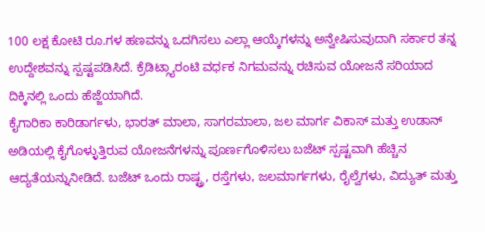100 ಲಕ್ಷ ಕೋಟಿ ರೂ.ಗಳ ಹಣವನ್ನು ಒದಗಿಸಲು ಎಲ್ಲಾ ಆಯ್ಕೆಗಳನ್ನು ಅನ್ವೇಷಿಸುವುದಾಗಿ ಸರ್ಕಾರ ತನ್ನ ಉದ್ದೇಶವನ್ನು ಸ್ಪಷ್ಟಪಡಿಸಿದೆ. ಕ್ರೆಡಿಟ್ಗ್ಯಾರಂಟಿ ವರ್ಧಕ ನಿಗಮವನ್ನು ರಚಿಸುವ ಯೋಜನೆ ಸರಿಯಾದ ದಿಕ್ಕಿನಲ್ಲಿ ಒಂದು ಹೆಜ್ಜೆಯಾಗಿದೆ.
ಕೈಗಾರಿಕಾ ಕಾರಿಡಾರ್ಗಳು, ಭಾರತ್ ಮಾಲಾ, ಸಾಗರಮಾಲಾ, ಜಲ ಮಾರ್ಗ ವಿಕಾಸ್ ಮತ್ತು ಉಡಾನ್ ಅಡಿಯಲ್ಲಿ ಕೈಗೊಳ್ಳುತ್ತಿರುವ ಯೋಜನೆಗಳನ್ನು ಪೂರ್ಣಗೊಳಿಸಲು ಬಜೆಟ್ ಸ್ಪಷ್ಟವಾಗಿ ಹೆಚ್ಚಿನ ಆದ್ಯತೆಯನ್ನುನೀಡಿದೆ. ಬಜೆಟ್ ಒಂದು ರಾಷ್ಟ್ರ, ರಸ್ತೆಗಳು, ಜಲಮಾರ್ಗಗಳು, ರೈಲ್ವೆಗಳು, ವಿದ್ಯುತ್ ಮತ್ತು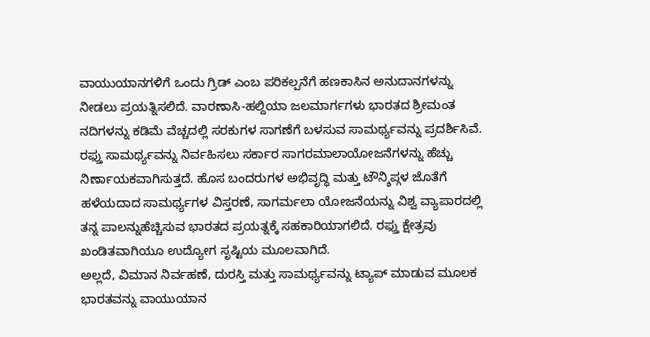ವಾಯುಯಾನಗಳಿಗೆ ಒಂದು ಗ್ರಿಡ್ ಎಂಬ ಪರಿಕಲ್ಪನೆಗೆ ಹಣಕಾಸಿನ ಅನುದಾನಗಳನ್ನು ನೀಡಲು ಪ್ರಯತ್ನಿಸಲಿದೆ. ವಾರಣಾಸಿ-ಹಲ್ದಿಯಾ ಜಲಮಾರ್ಗಗಳು ಭಾರತದ ಶ್ರೀಮಂತ ನದಿಗಳನ್ನು ಕಡಿಮೆ ವೆಚ್ಚದಲ್ಲಿ ಸರಕುಗಳ ಸಾಗಣೆಗೆ ಬಳಸುವ ಸಾಮರ್ಥ್ಯವನ್ನು ಪ್ರದರ್ಶಿಸಿವೆ. ರಫ್ತು ಸಾಮರ್ಥ್ಯವನ್ನು ನಿರ್ವಹಿಸಲು ಸರ್ಕಾರ ಸಾಗರಮಾಲಾಯೋಜನೆಗಳನ್ನು ಹೆಚ್ಚು ನಿರ್ಣಾಯಕವಾಗಿಸುತ್ತದೆ. ಹೊಸ ಬಂದರುಗಳ ಅಭಿವೃದ್ಧಿ ಮತ್ತು ಟೌನ್ಶಿಪ್ಗಳ ಜೊತೆಗೆ ಹಳೆಯದಾದ ಸಾಮರ್ಥ್ಯಗಳ ವಿಸ್ತರಣೆ, ಸಾಗರ್ಮಲಾ ಯೋಜನೆಯನ್ನು ವಿಶ್ವ ವ್ಯಾಪಾರದಲ್ಲಿ ತನ್ನ ಪಾಲನ್ನುಹೆಚ್ಚಿಸುವ ಭಾರತದ ಪ್ರಯತ್ನಕ್ಕೆ ಸಹಕಾರಿಯಾಗಲಿದೆ. ರಫ್ತು ಕ್ಷೇತ್ರವು ಖಂಡಿತವಾಗಿಯೂ ಉದ್ಯೋಗ ಸೃಷ್ಟಿಯ ಮೂಲವಾಗಿದೆ.
ಅಲ್ಲದೆ, ವಿಮಾನ ನಿರ್ವಹಣೆ, ದುರಸ್ತಿ ಮತ್ತು ಸಾಮರ್ಥ್ಯವನ್ನು ಟ್ಯಾಪ್ ಮಾಡುವ ಮೂಲಕ ಭಾರತವನ್ನು ವಾಯುಯಾನ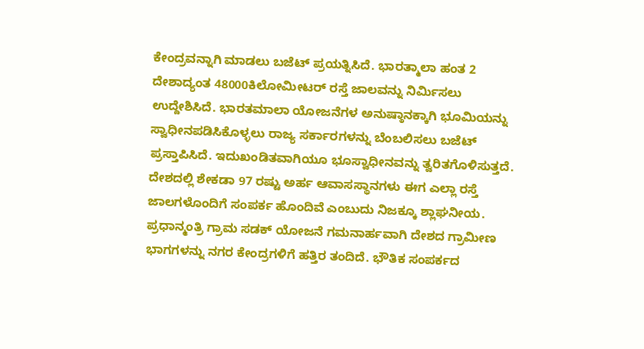ಕೇಂದ್ರವನ್ನಾಗಿ ಮಾಡಲು ಬಜೆಟ್ ಪ್ರಯತ್ನಿಸಿದೆ. ಭಾರತ್ಮಾಲಾ ಹಂತ 2 ದೇಶಾದ್ಯಂತ 48000ಕಿಲೋಮೀಟರ್ ರಸ್ತೆ ಜಾಲವನ್ನು ನಿರ್ಮಿಸಲು ಉದ್ದೇಶಿಸಿದೆ. ಭಾರತಮಾಲಾ ಯೋಜನೆಗಳ ಅನುಷ್ಠಾನಕ್ಕಾಗಿ ಭೂಮಿಯನ್ನು ಸ್ವಾಧೀನಪಡಿಸಿಕೊಳ್ಳಲು ರಾಜ್ಯ ಸರ್ಕಾರಗಳನ್ನು ಬೆಂಬಲಿಸಲು ಬಜೆಟ್ ಪ್ರಸ್ತಾಪಿಸಿದೆ. ಇದುಖಂಡಿತವಾಗಿಯೂ ಭೂಸ್ವಾಧೀನವನ್ನು ತ್ವರಿತಗೊಳಿಸುತ್ತದೆ. ದೇಶದಲ್ಲಿ ಶೇಕಡಾ 97 ರಷ್ಟು ಅರ್ಹ ಆವಾಸಸ್ಥಾನಗಳು ಈಗ ಎಲ್ಲಾ ರಸ್ತೆ ಜಾಲಗಳೊಂದಿಗೆ ಸಂಪರ್ಕ ಹೊಂದಿವೆ ಎಂಬುದು ನಿಜಕ್ಕೂ ಶ್ಲಾಘನೀಯ. ಪ್ರಧಾನ್ಮಂತ್ರಿ ಗ್ರಾಮ ಸಡಕ್ ಯೋಜನೆ ಗಮನಾರ್ಹವಾಗಿ ದೇಶದ ಗ್ರಾಮೀಣ ಭಾಗಗಳನ್ನು ನಗರ ಕೇಂದ್ರಗಳಿಗೆ ಹತ್ತಿರ ತಂದಿದೆ. ಭೌತಿಕ ಸಂಪರ್ಕದ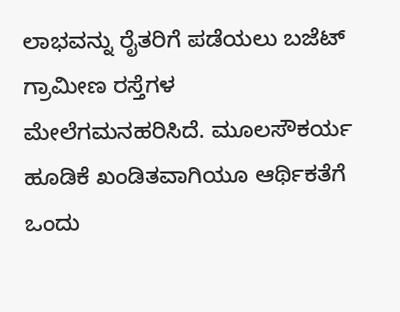ಲಾಭವನ್ನು ರೈತರಿಗೆ ಪಡೆಯಲು ಬಜೆಟ್ ಗ್ರಾಮೀಣ ರಸ್ತೆಗಳ ಮೇಲೆಗಮನಹರಿಸಿದೆ. ಮೂಲಸೌಕರ್ಯ ಹೂಡಿಕೆ ಖಂಡಿತವಾಗಿಯೂ ಆರ್ಥಿಕತೆಗೆ ಒಂದು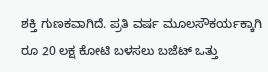ಶಕ್ತಿ ಗುಣಕವಾಗಿದೆ. ಪ್ರತಿ ವರ್ಷ ಮೂಲಸೌಕರ್ಯಕ್ಕಾಗಿ ರೂ 20 ಲಕ್ಷ ಕೋಟಿ ಬಳಸಲು ಬಜೆಟ್ ಒತ್ತು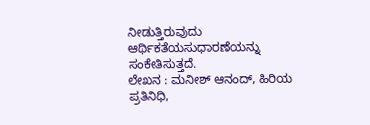ನೀಡುತ್ತಿರುವುದು ಆರ್ಥಿಕತೆಯಸುಧಾರಣೆಯನ್ನು ಸಂಕೇತಿಸುತ್ತದೆ.
ಲೇಖನ : ಮನೀಶ್ ಆನಂದ್, ಹಿರಿಯ ಪ್ರತಿನಿಧಿ,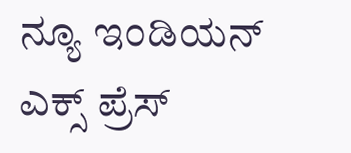ನ್ಯೂ ಇಂಡಿಯನ್ ಎಕ್ಸ್ ಪ್ರೆಸ್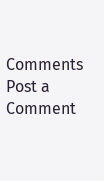Comments
Post a Comment